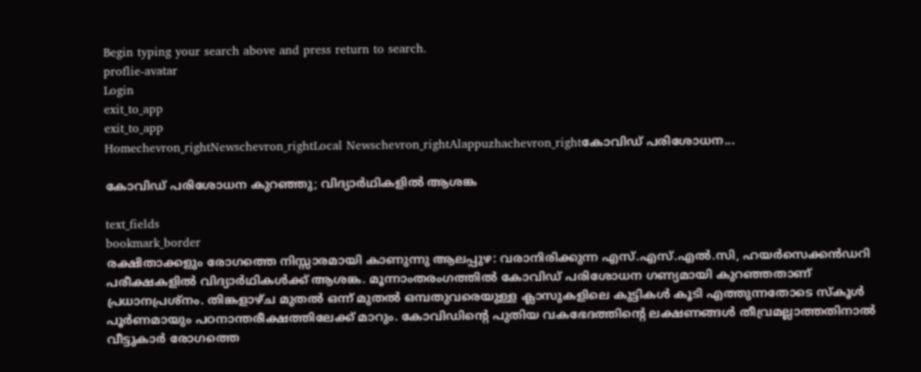Begin typing your search above and press return to search.
proflie-avatar
Login
exit_to_app
exit_to_app
Homechevron_rightNewschevron_rightLocal Newschevron_rightAlappuzhachevron_rightകോവിഡ് പരിശോധന...

കോവിഡ് പരിശോധന കുറഞ്ഞു; വിദ്യാർഥികളിൽ ആശങ്ക

text_fields
bookmark_border
രക്ഷിതാക്കളും രോഗത്തെ നിസ്സാരമായി കാണുന്നു ആലപ്പുഴ: വരാനിരിക്കുന്ന എസ്.എസ്.എൽ.സി, ഹയർസെക്കൻഡറി പരീക്ഷകളിൽ വിദ്യാർഥികൾക്ക് ആശങ്ക. മൂന്നാംതരംഗത്തിൽ കോവിഡ് പരിശോധന ഗണ്യമായി കുറഞ്ഞതാണ് പ്രധാനപ്രശ്നം. തിങ്കളാഴ്ച മുതൽ ഒന്ന് മുതൽ ഒമ്പതുവരെയുള്ള ക്ലാസുകളിലെ കുട്ടികൾ കൂടി എത്തുന്നതോടെ സ്കൂൾ പൂർണമായും പഠനാന്തരീക്ഷത്തിലേക്ക് മാറും. കോവിഡിന്‍റെ പുതിയ വകഭേദത്തിന്‍റെ ലക്ഷണങ്ങൾ തീവ്രമല്ലാത്തതിനാൽ വീട്ടുകാർ രോഗത്തെ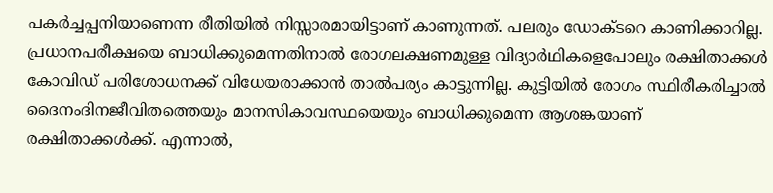പകർച്ചപ്പനിയാണെന്ന രീതിയിൽ നിസ്സാരമായിട്ടാണ് കാണുന്നത്. പലരും ഡോക്ടറെ കാണിക്കാറില്ല. പ്രധാനപരീക്ഷയെ ബാധിക്കുമെന്നതിനാൽ രോഗലക്ഷണമുള്ള വിദ്യാർഥികളെപോലും രക്ഷിതാക്കൾ കോവിഡ് പരിശോധനക്ക് വിധേയരാക്കാൻ താൽപര്യം കാട്ടുന്നില്ല. കുട്ടിയിൽ രോഗം സ്ഥിരീകരിച്ചാൽ ദൈനംദിനജീവിതത്തെയും മാനസികാവസ്ഥയെയും ബാധിക്കുമെന്ന ആശങ്കയാണ് രക്ഷിതാക്കൾക്ക്. എന്നാൽ,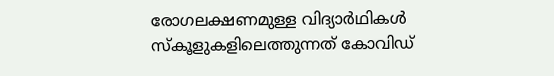രോഗലക്ഷണമുള്ള വിദ്യാർഥികൾ സ്കൂളുകളിലെത്തുന്നത് കോവിഡ്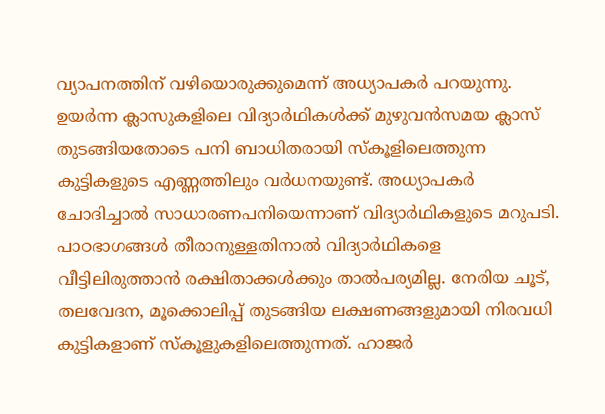വ്യാപനത്തിന് വഴിയൊരുക്കുമെന്ന് അധ്യാപകർ പറയുന്നു. ഉയർന്ന ക്ലാസുകളിലെ വിദ്യാർഥികൾക്ക് മുഴുവൻസമയ ക്ലാസ് തുടങ്ങിയതോടെ പനി ബാധിതരായി സ്കൂളിലെത്തുന്ന കുട്ടികളുടെ എണ്ണത്തിലും വർധനയുണ്ട്. അധ്യാപകർ ചോദിച്ചാൽ സാധാരണപനിയെന്നാണ് വിദ്യാർഥികളുടെ മറുപടി. പാഠഭാഗങ്ങൾ തീരാനുള്ളതിനാൽ വിദ്യാർഥികളെ വീട്ടിലിരുത്താൻ രക്ഷിതാക്കൾക്കും താൽപര്യമില്ല. നേരിയ ചൂട്, തലവേദന, മൂക്കൊലിപ്പ് തുടങ്ങിയ ലക്ഷണങ്ങളുമായി നിരവധി കുട്ടികളാണ് സ്കൂളുകളിലെത്തുന്നത്. ഹാജർ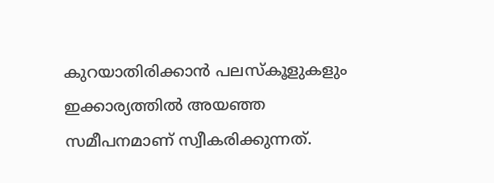കുറയാതിരിക്കാൻ പലസ്കൂളുകളും ഇക്കാര്യത്തിൽ അയഞ്ഞ സമീപനമാണ് സ്വീകരിക്കുന്നത്.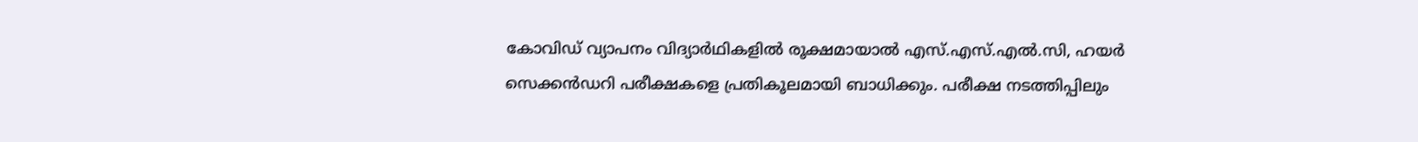കോവിഡ് വ്യാപനം വിദ്യാർഥികളിൽ രൂക്ഷമായാൽ എസ്.എസ്.എൽ.സി, ഹയർ സെക്കൻഡറി പരീക്ഷകളെ പ്രതികൂലമായി ബാധിക്കും. പരീക്ഷ നടത്തിപ്പിലും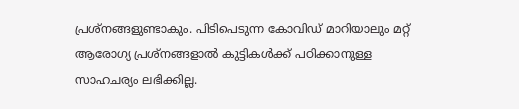പ്രശ്നങ്ങളുണ്ടാകും. പിടിപെടുന്ന കോവിഡ് മാറിയാലും മറ്റ് ആരോഗ്യ പ്രശ്നങ്ങളാൽ കുട്ടികൾക്ക് പഠിക്കാനുള്ള സാഹചര്യം ലഭിക്കില്ല.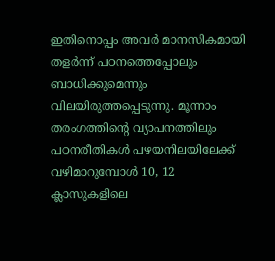ഇതിനൊപ്പം അവർ മാനസികമായി തളർന്ന് പഠനത്തെപ്പോലും ബാധിക്കുമെന്നും വിലയിരുത്തപ്പെടുന്നു. മൂന്നാം തരംഗത്തിന്‍റെ വ്യാപനത്തിലും പഠനരീതികൾ പഴയനിലയിലേക്ക് വഴിമാറുമ്പോൾ 10, 12 ക്ലാസുകളിലെ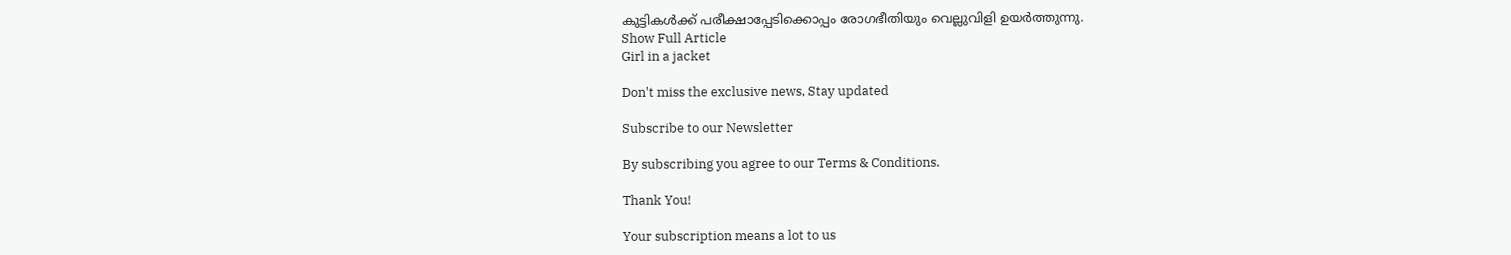കുട്ടികൾക്ക് പരീക്ഷാപ്പേടിക്കൊപ്പം രോഗഭീതിയും വെല്ലുവിളി ഉയർത്തുന്നു.
Show Full Article
Girl in a jacket

Don't miss the exclusive news, Stay updated

Subscribe to our Newsletter

By subscribing you agree to our Terms & Conditions.

Thank You!

Your subscription means a lot to us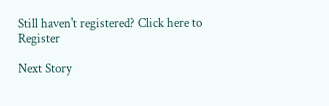Still haven't registered? Click here to Register

Next Story